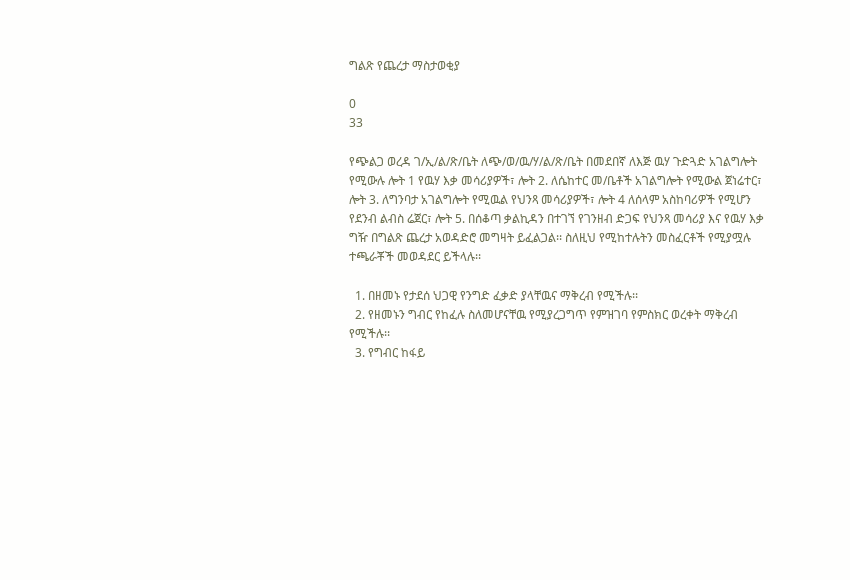ግልጽ የጨረታ ማስታወቂያ

0
33

የጭልጋ ወረዳ ገ/ኢ/ል/ጽ/ቤት ለጭ/ወ/ዉ/ሃ/ል/ጽ/ቤት በመደበኛ ለእጅ ዉሃ ጉድጓድ አገልግሎት የሚውሉ ሎት 1 የዉሃ እቃ መሳሪያዎች፣ ሎት 2. ለሴከተር መ/ቤቶች አገልግሎት የሚውል ጀነሬተር፣ ሎት 3. ለግንባታ አገልግሎት የሚዉል የህንጻ መሳሪያዎች፣ ሎት 4 ለሰላም አስከባሪዎች የሚሆን የደንብ ልብስ ሬጀር፣ ሎት 5. በሰቆጣ ቃልኪዳን በተገኘ የገንዘብ ድጋፍ የህንጻ መሳሪያ እና የዉሃ እቃ ግዥ በግልጽ ጨረታ አወዳድሮ መግዛት ይፈልጋል፡፡ ስለዚህ የሚከተሉትን መስፈርቶች የሚያሟሉ ተጫራቾች መወዳደር ይችላሉ፡፡

  1. በዘመኑ የታደሰ ህጋዊ የንግድ ፈቃድ ያላቸዉና ማቅረብ የሚችሉ፡፡
  2. የዘመኑን ግብር የከፈሉ ስለመሆናቸዉ የሚያረጋግጥ የምዝገባ የምስክር ወረቀት ማቅረብ የሚችሉ፡፡
  3. የግብር ከፋይ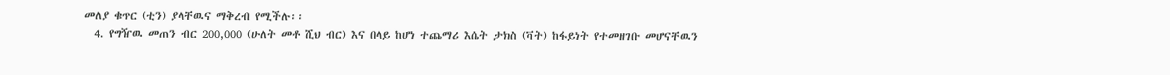መለያ ቁጥር (ቲን) ያላቸዉና ማቅረብ የሚችሉ፡፡
  4. የግዥዉ መጠን ብር 200,000 (ሁለት መቶ ሺህ ብር) እና በላይ ከሆነ ተጨማሪ እሴት ታክስ (ቫት) ከፋይነት የተመዘገቡ መሆናቸዉን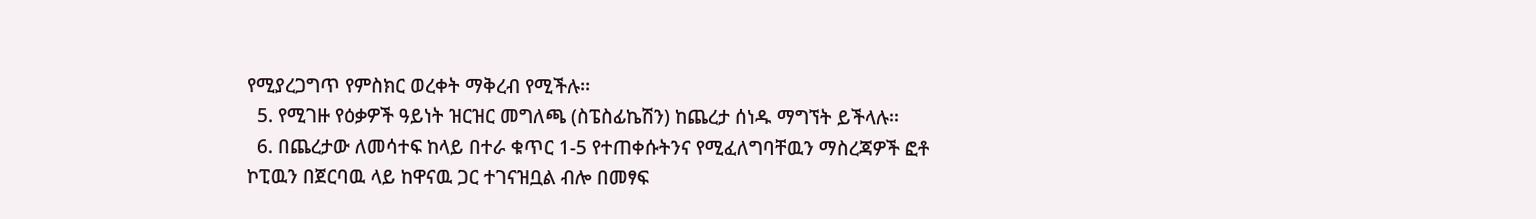የሚያረጋግጥ የምስክር ወረቀት ማቅረብ የሚችሉ፡፡
  5. የሚገዙ የዕቃዎች ዓይነት ዝርዝር መግለጫ (ስፔስፊኬሽን) ከጨረታ ሰነዱ ማግኘት ይችላሉ፡፡
  6. በጨረታው ለመሳተፍ ከላይ በተራ ቁጥር 1-5 የተጠቀሱትንና የሚፈለግባቸዉን ማስረጃዎች ፎቶ ኮፒዉን በጀርባዉ ላይ ከዋናዉ ጋር ተገናዝቧል ብሎ በመፃፍ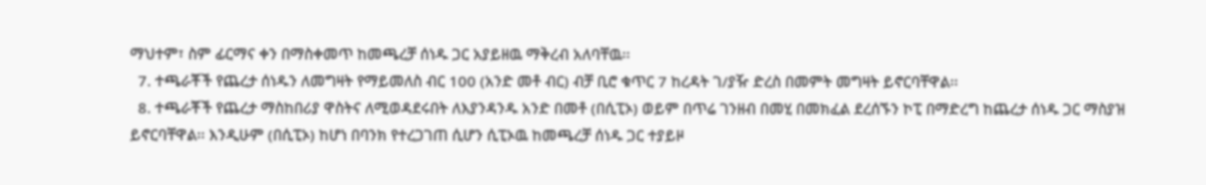ማህተም፣ ስም ፊርማና ቀን በማስቀመጥ ከመጫረቻ ሰነዱ ጋር አያይዘዉ ማቅረብ አለባቸዉ፡፡
  7. ተጫራቾች የጨረታ ሰነዱን ለመግዛት የማይመለስ ብር 100 (አንድ መቶ ብር) ብቻ ቢሮ ቁጥር 7 ከረዳት ገ/ያዥ ድረስ በመምት መግዛት ይኖርባቸዋል፡፡
  8. ተጫራቾች የጨረታ ማስከበሪያ ዋስትና ለሚወዳደሩበት ለእያንዳንዱ አንድ በመቶ (በሲፒኦ) ወይም በጥሬ ገንዘብ በመሂ በመክፈል ደረሰኙን ኮፒ በማድረግ ከጨረታ ሰነዱ ጋር ማስያዝ ይኖርባቸዋል፡፡ እንዲሁም (በሲፒኦ) ከሆነ በባንክ የተረጋገጠ ሲሆን ሲፒኦዉ ከመጫረቻ ሰነዱ ጋር ተያይዞ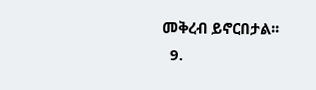መቅረብ ይኖርበታል፡፡
  9.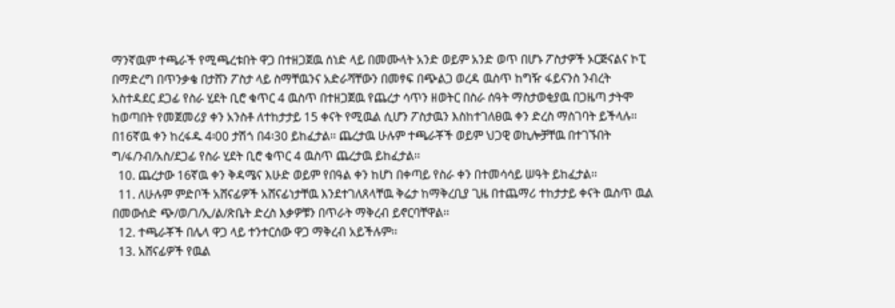ማንኛዉም ተጫራች የሚጫረቱበት ዋጋ በተዘጋጀዉ ሰነድ ላይ በመሙላት አንድ ወይም አንድ ወጥ በሆኑ ፖስታዎች ኦርጅናልና ኮፒ በማድረግ በጥንቃቄ በታሸን ፖስታ ላይ ስማቸዉንና አድራሻቸውን በመፃፍ በጭልጋ ወረዳ ዉስጥ ከግዥ ፋይናንስ ንብረት አስተዳደር ደጋፊ የስራ ሂደት ቢሮ ቁጥር 4 ዉስጥ በተዘጋጀዉ የጨረታ ሳጥን ዘወትር በስራ ሰዓት ማስታወቂያዉ በጋዜጣ ታትሞ ከወጣበት የመጀመሪያ ቀን አንስቶ ለተከታታይ 15 ቀናት የሚዉል ሲሆን ፖስታዉን እስከተገለፀዉ ቀን ድረስ ማስገባት ይችላሉ፡፡ በ16ኛዉ ቀን ከረፋዱ 4፡00 ታሽጎ በ4፡30 ይከፈታል፡፡ ጨረታዉ ሁሉም ተጫራቾች ወይም ህጋዊ ወኪሎቻቸዉ በተገኙበት ግ/ፋ/ንብ/አስ/ደጋፊ የስራ ሂደት ቢሮ ቁጥር 4 ዉስጥ ጨረታዉ ይከፈታል፡፡
  10. ጨረታው 16ኛዉ ቀን ቅዳሜና እሁድ ወይም የበዓል ቀን ከሆነ በቀጣይ የስራ ቀን በተመሳሳይ ሠዓት ይከፈታል፡፡
  11. ለሁሉም ምድቦች አሸናፊዎች አሸናፊነታቸዉ እንደተገለጸላቸዉ ቅሬታ ከማቅረቢያ ጊዜ በተጨማሪ ተከታታይ ቀናት ዉስጥ ዉል በመውሰድ ጭ/ወ/ገ/ኢ/ል/ጽቤት ድረስ እቃዎቹን በጥራት ማቅረብ ይኖርባቸዋል፡፡
  12. ተጫራቾች በሌላ ዋጋ ላይ ተንተርሰው ዋጋ ማቅረብ አይችሉም፡፡
  13. አሸናፊዎች የዉል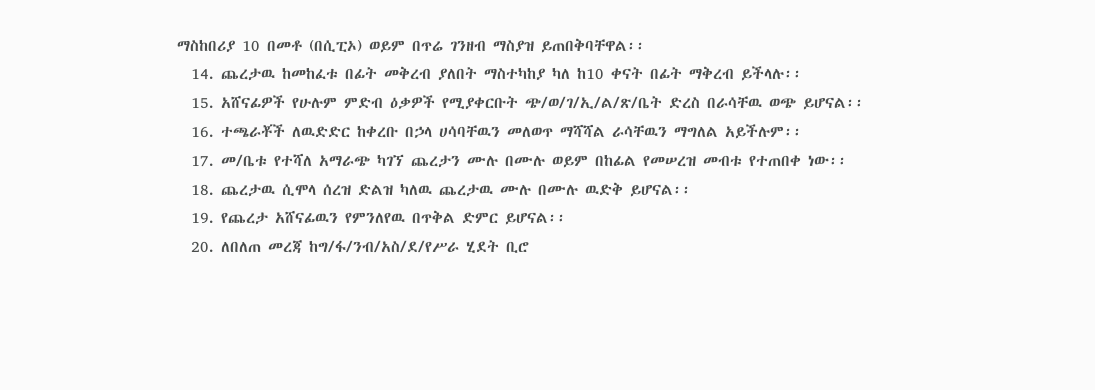ማስከበሪያ 10 በመቶ (በሲፒኦ) ወይም በጥሬ ገንዘብ ማስያዝ ይጠበቅባቸዋል፡፡
  14. ጨረታዉ ከመከፈቱ በፊት መቅረብ ያለበት ማስተካከያ ካለ ከ10 ቀናት በፊት ማቅረብ ይችላሉ፡፡
  15. አሸናፊዎች የሁሉም ምድብ ዕቃዎች የሚያቀርቡት ጭ/ወ/ገ/ኢ/ል/ጽ/ቤት ድረስ በራሳቸዉ ወጭ ይሆናል፡፡
  16. ተጫራቾች ለዉድድር ከቀረቡ በኃላ ሀሳባቸዉን መለወጥ ማሻሻል ራሳቸዉን ማግለል አይችሉም፡፡
  17. መ/ቤቱ የተሻለ አማራጭ ካገኘ ጨረታን ሙሉ በሙሉ ወይም በከፊል የመሠረዝ መብቱ የተጠበቀ ነው፡፡
  18. ጨረታዉ ሲሞላ ሰረዝ ድልዝ ካለዉ ጨረታዉ ሙሉ በሙሉ ዉድቅ ይሆናል፡፡
  19. የጨረታ አሸናፊዉን የምንለየዉ በጥቅል ድምር ይሆናል፡፡
  20. ለበለጠ መረጃ ከግ/ፋ/ንብ/አስ/ደ/የሥራ ሂደት ቢሮ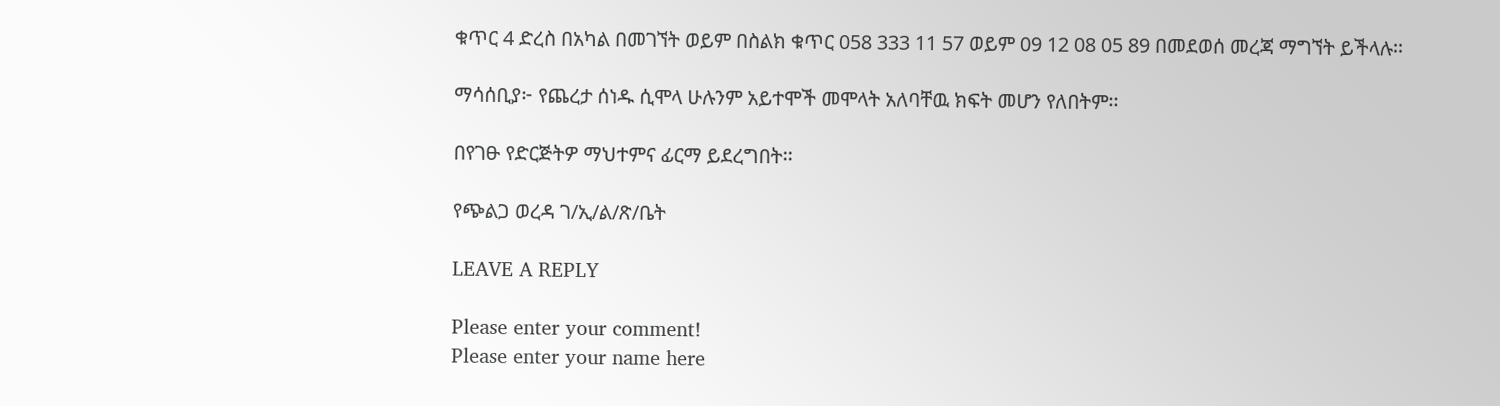ቁጥር 4 ድረስ በአካል በመገኘት ወይም በስልክ ቁጥር 058 333 11 57 ወይም 09 12 08 05 89 በመደወሰ መረጃ ማግኘት ይችላሉ፡፡

ማሳሰቢያ፦ የጨረታ ሰነዱ ሲሞላ ሁሉንም አይተሞች መሞላት አለባቸዉ ክፍት መሆን የለበትም፡፡

በየገፁ የድርጅትዎ ማህተምና ፊርማ ይደረግበት፡፡

የጭልጋ ወረዳ ገ/ኢ/ል/ጽ/ቤት

LEAVE A REPLY

Please enter your comment!
Please enter your name here